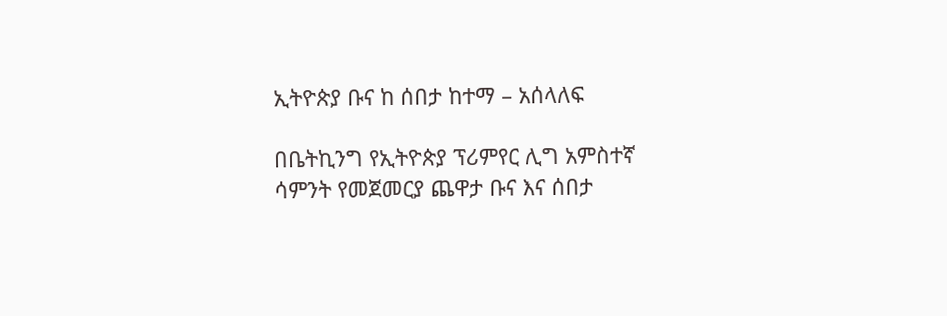ኢትዮጵያ ቡና ከ ሰበታ ከተማ – አሰላለፍ

በቤትኪንግ የኢትዮጵያ ፕሪምየር ሊግ አምስተኛ ሳምንት የመጀመርያ ጨዋታ ቡና እና ሰበታ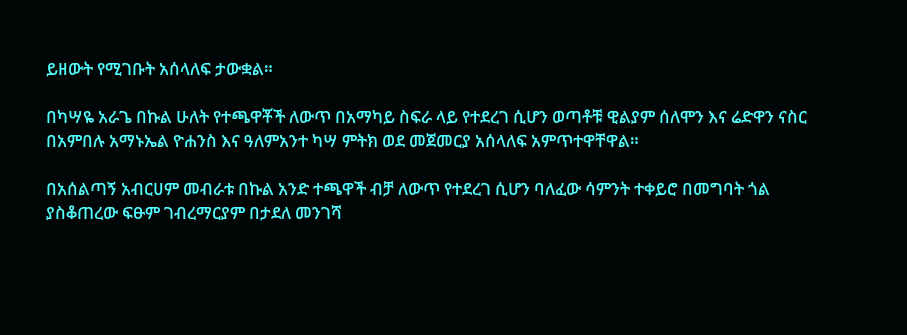ይዘውት የሚገቡት አሰላለፍ ታውቋል።

በካሣዬ አራጌ በኩል ሁለት የተጫዋቾች ለውጥ በአማካይ ስፍራ ላይ የተደረገ ሲሆን ወጣቶቹ ዊልያም ሰለሞን እና ሬድዋን ናስር በአምበሉ አማኑኤል ዮሐንስ እና ዓለምአንተ ካሣ ምትክ ወደ መጀመርያ አሰላለፍ አምጥተዋቸዋል።

በአሰልጣኝ አብርሀም መብራቱ በኩል አንድ ተጫዋች ብቻ ለውጥ የተደረገ ሲሆን ባለፈው ሳምንት ተቀይሮ በመግባት ጎል ያስቆጠረው ፍፁም ገብረማርያም በታደለ መንገሻ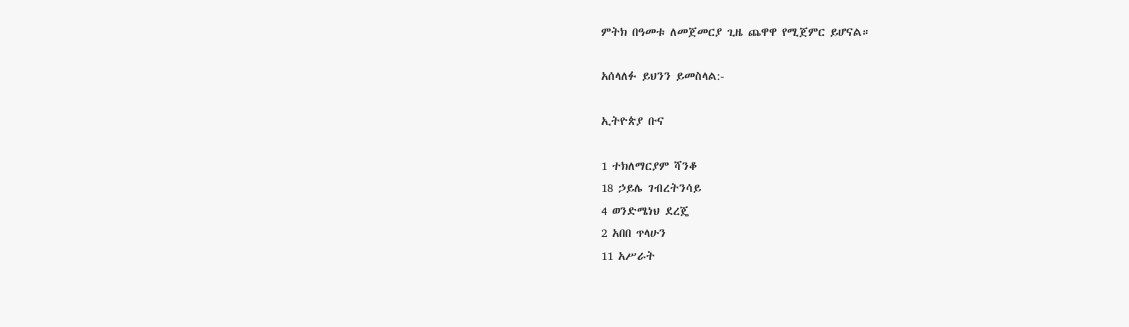ምትክ በዓመቱ ለመጀመርያ ጊዜ ጨዋዋ የሚጀምር ይሆናል።

አሰላለፉ ይህንን ይመስላል:-

ኢትዮጵያ ቡና

1 ተክለማርያም ሻንቆ
18 ኃይሌ ገብረትንሳይ
4 ወንድሜነህ ደረጄ
2 አበበ ጥላሁን
11 አሥራት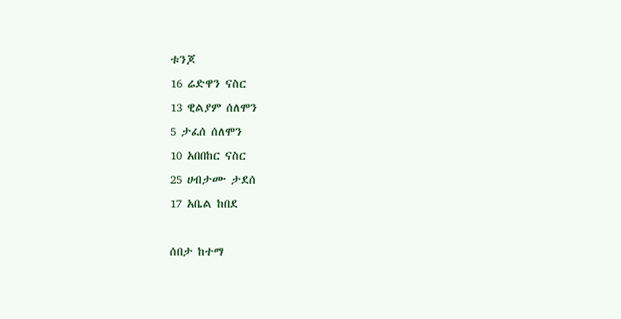ቱንጆ
16 ሬድዋን ናስር
13 ዊልያም ሰለሞን
5 ታፈሰ ሰለሞን
10 አበበከር ናስር
25 ሀብታሙ ታደሰ
17 አቤል ከበደ

ሰበታ ከተማ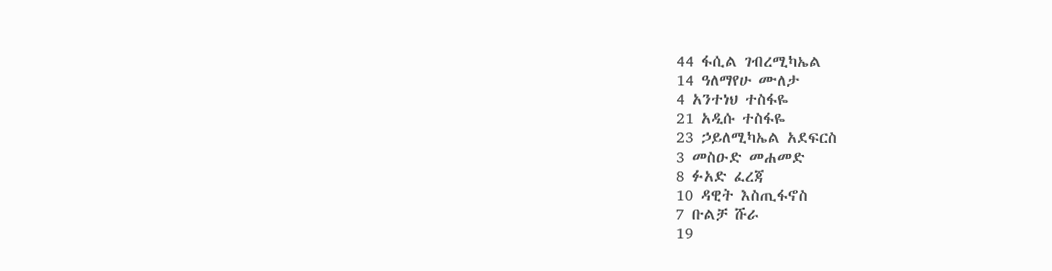44 ፋሲል ገብረሚካኤል
14 ዓለማየሁ ሙለታ
4 አንተነህ ተስፋዬ
21 አዲሱ ተስፋዬ
23 ኃይለሚካኤል አደፍርስ
3 መስዑድ መሐመድ
8 ፉአድ ፈረጃ
10 ዳዊት እስጢፋኖስ
7 ቡልቻ ሹራ
19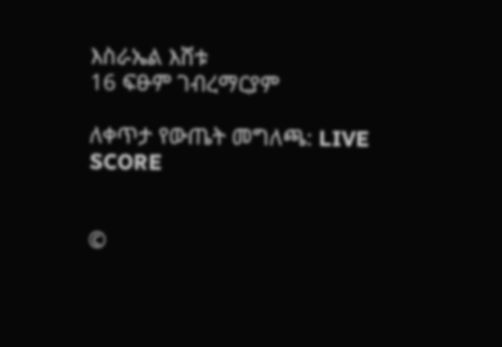እስራኤል እሸቱ
16 ፍፁም ገብረማርያም

ለቀጥታ የውጤት መግለጫ: LIVE SCORE


©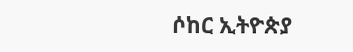ሶከር ኢትዮጵያ